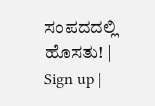ಸಂಪದದಲ್ಲಿ ಹೊಸತು! | Sign up |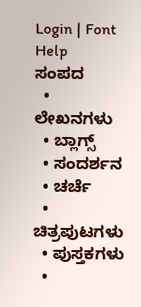Login | Font Help
ಸಂಪದ
  • ಲೇಖನಗಳು
  • ಬ್ಲಾಗ್ಸ್
  • ಸಂದರ್ಶನ
  • ಚರ್ಚೆ
  • ಚಿತ್ರಪುಟಗಳು
  • ಪುಸ್ತಕಗಳು
  •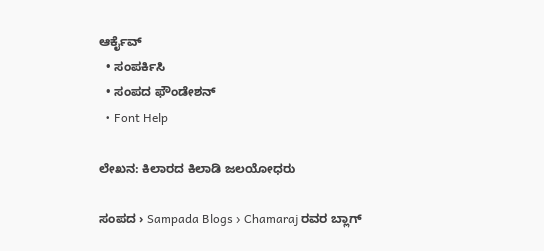ಆರ್ಕೈವ್
  • ಸಂಪರ್ಕಿಸಿ
  • ಸಂಪದ ಫೌಂಡೇಶನ್
  • Font Help

ಲೇಖನ: ಕಿಲಾರದ ಕಿಲಾಡಿ ಜಲಯೋಧರು

ಸಂಪದ › Sampada Blogs › Chamaraj ರವರ ಬ್ಲಾಗ್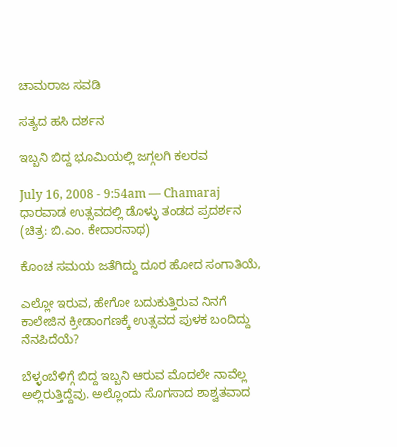ಚಾಮರಾಜ ಸವಡಿ

ಸತ್ಯದ ಹಸಿ ದರ್ಶನ

ಇಬ್ಬನಿ ಬಿದ್ದ ಭೂಮಿಯಲ್ಲಿ ಜಗ್ಗಲಗಿ ಕಲರವ

July 16, 2008 - 9:54am — Chamaraj
ಧಾರವಾಡ ಉತ್ಸವದಲ್ಲಿ ಡೊಳ್ಳು ತಂಡದ ಪ್ರದರ್ಶನ (ಚಿತ್ರ: ಬಿ.ಎಂ. ಕೇದಾರನಾಥ)

ಕೊಂಚ ಸಮಯ ಜತೆಗಿದ್ದು ದೂರ ಹೋದ ಸಂಗಾತಿಯೆ,

ಎಲ್ಲೋ ಇರುವ, ಹೇಗೋ ಬದುಕುತ್ತಿರುವ ನಿನಗೆ ಕಾಲೇಜಿನ ಕ್ರೀಡಾಂಗಣಕ್ಕೆ ಉತ್ಸವದ ಪುಳಕ ಬಂದಿದ್ದು ನೆನಪಿದೆಯೆ?

ಬೆಳ್ಳಂಬೆಳಿಗ್ಗೆ ಬಿದ್ದ ಇಬ್ಬನಿ ಆರುವ ಮೊದಲೇ ನಾವೆಲ್ಲ ಅಲ್ಲಿರುತ್ತಿದ್ದೆವು. ಅಲ್ಲೊಂದು ಸೊಗಸಾದ ಶಾಶ್ವತವಾದ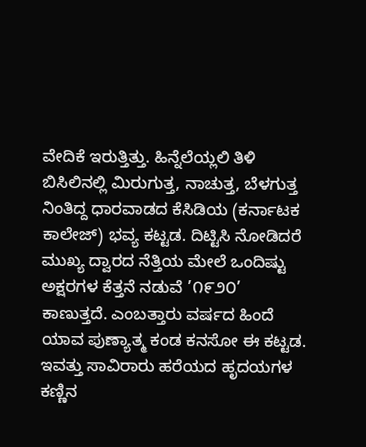ವೇದಿಕೆ ಇರುತ್ತಿತ್ತು. ಹಿನ್ನೆಲೆಯ್ಲಲಿ ತಿಳಿ ಬಿಸಿಲಿನಲ್ಲಿ ಮಿರುಗುತ್ತ, ನಾಚುತ್ತ, ಬೆಳಗುತ್ತ ನಿಂತಿದ್ದ ಧಾರವಾಡದ ಕೆಸಿಡಿಯ (ಕರ್ನಾಟಕ ಕಾಲೇಜ್) ಭವ್ಯ ಕಟ್ಟಡ. ದಿಟ್ಟಿಸಿ ನೋಡಿದರೆ ಮುಖ್ಯ ದ್ವಾರದ ನೆತ್ತಿಯ ಮೇಲೆ ಒಂದಿಷ್ಟು ಅಕ್ಷರಗಳ ಕೆತ್ತನೆ ನಡುವೆ ’೧೯೨೦’ ಕಾಣುತ್ತದೆ. ಎಂಬತ್ತಾರು ವರ್ಷದ ಹಿಂದೆ ಯಾವ ಪುಣ್ಯಾತ್ಮ ಕಂಡ ಕನಸೋ ಈ ಕಟ್ಟಡ. ಇವತ್ತು ಸಾವಿರಾರು ಹರೆಯದ ಹೃದಯಗಳ ಕಣ್ಣಿನ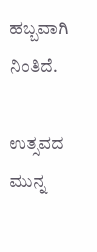ಹಬ್ಬವಾಗಿ ನಿಂತಿದೆ.

ಉತ್ಸವದ ಮುನ್ನ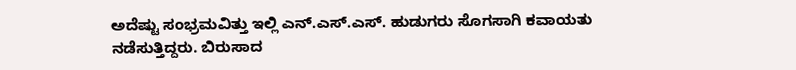ಅದೆಷ್ಟು ಸಂಭ್ರಮವಿತ್ತು ಇಲ್ಲಿ ಎನ್.ಎಸ್.ಎಸ್. ಹುಡುಗರು ಸೊಗಸಾಗಿ ಕವಾಯತು ನಡೆಸುತ್ತಿದ್ದರು. ಬಿರುಸಾದ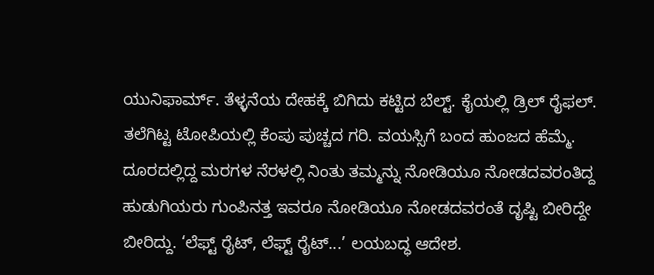ಯುನಿಫಾರ್ಮ್. ತೆಳ್ಳನೆಯ ದೇಹಕ್ಕೆ ಬಿಗಿದು ಕಟ್ಟಿದ ಬೆಲ್ಟ್. ಕೈಯಲ್ಲಿ ಡ್ರಿಲ್ ರೈಫಲ್. ತಲೆಗಿಟ್ಟ ಟೋಪಿಯಲ್ಲಿ ಕೆಂಪು ಪುಚ್ಚದ ಗರಿ. ವಯಸ್ಸಿಗೆ ಬಂದ ಹುಂಜದ ಹೆಮ್ಮೆ. ದೂರದಲ್ಲಿದ್ದ ಮರಗಳ ನೆರಳಲ್ಲಿ ನಿಂತು ತಮ್ಮನ್ನು ನೋಡಿಯೂ ನೋಡದವರಂತಿದ್ದ ಹುಡುಗಿಯರು ಗುಂಪಿನತ್ತ ಇವರೂ ನೋಡಿಯೂ ನೋಡದವರಂತೆ ದೃಷ್ಟಿ ಬೀರಿದ್ದೇ ಬೀರಿದ್ದು. ‘ಲೆಫ್ಟ್ ರೈಟ್, ಲೆಫ್ಟ್ ರೈಟ್...’ ಲಯಬದ್ಧ ಆದೇಶ.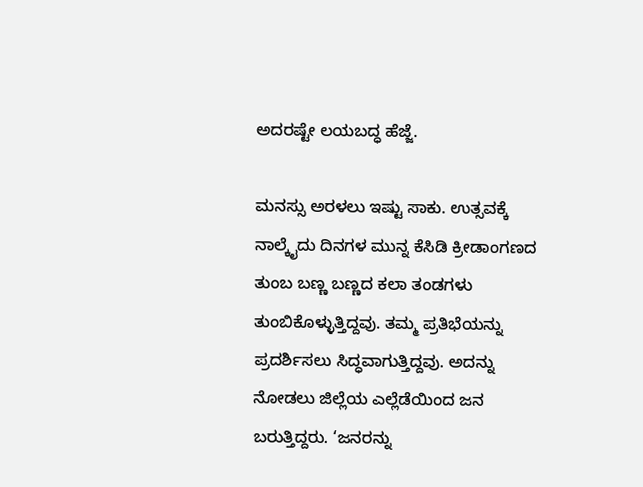ಅದರಷ್ಟೇ ಲಯಬದ್ಧ ಹೆಜ್ಜೆ.

ಮನಸ್ಸು ಅರಳಲು ಇಷ್ಟು ಸಾಕು. ಉತ್ಸವಕ್ಕೆ ನಾಲ್ಕೈದು ದಿನಗಳ ಮುನ್ನ ಕೆಸಿಡಿ ಕ್ರೀಡಾಂಗಣದ ತುಂಬ ಬಣ್ಣ ಬಣ್ಣದ ಕಲಾ ತಂಡಗಳು ತುಂಬಿಕೊಳ್ಳುತ್ತಿದ್ದವು. ತಮ್ಮ ಪ್ರತಿಭೆಯನ್ನು ಪ್ರದರ್ಶಿಸಲು ಸಿದ್ಧವಾಗುತ್ತಿದ್ದವು. ಅದನ್ನು ನೋಡಲು ಜಿಲ್ಲೆಯ ಎಲ್ಲೆಡೆಯಿಂದ ಜನ ಬರುತ್ತಿದ್ದರು. ‘ಜನರನ್ನು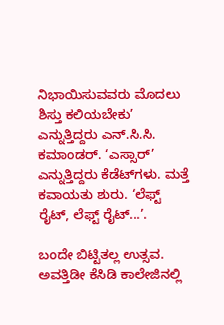ನಿಭಾಯಿಸುವವರು ಮೊದಲು ಶಿಸ್ತು ಕಲಿಯಬೇಕು’ ಎನ್ನುತ್ತಿದ್ದರು ಎನ್.ಸಿ.ಸಿ. ಕಮಾಂಡರ್. ‘ಎಸ್ಸಾರ್’ ಎನ್ನುತ್ತಿದ್ದರು ಕೆಡೆಟ್‌ಗಳು. ಮತ್ತೆ ಕವಾಯತು ಶುರು. ‘ಲೆಫ್ಟ್ ರೈಟ್, ಲೆಫ್ಟ್ ರೈಟ್...’.

ಬಂದೇ ಬಿಟ್ಟಿತಲ್ಲ ಉತ್ಸವ. ಅವತ್ತಿಡೀ ಕೆಸಿಡಿ ಕಾಲೇಜಿನಲ್ಲಿ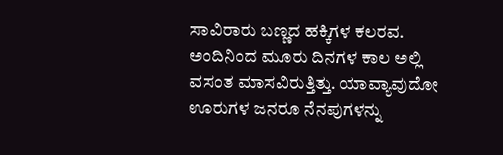ಸಾವಿರಾರು ಬಣ್ಣದ ಹಕ್ಕಿಗಳ ಕಲರವ. ಅಂದಿನಿಂದ ಮೂರು ದಿನಗಳ ಕಾಲ ಅಲ್ಲಿ ವಸಂತ ಮಾಸವಿರುತ್ತಿತ್ತು. ಯಾವ್ಯಾವುದೋ ಊರುಗಳ ಜನರೂ ನೆನಪುಗಳನ್ನು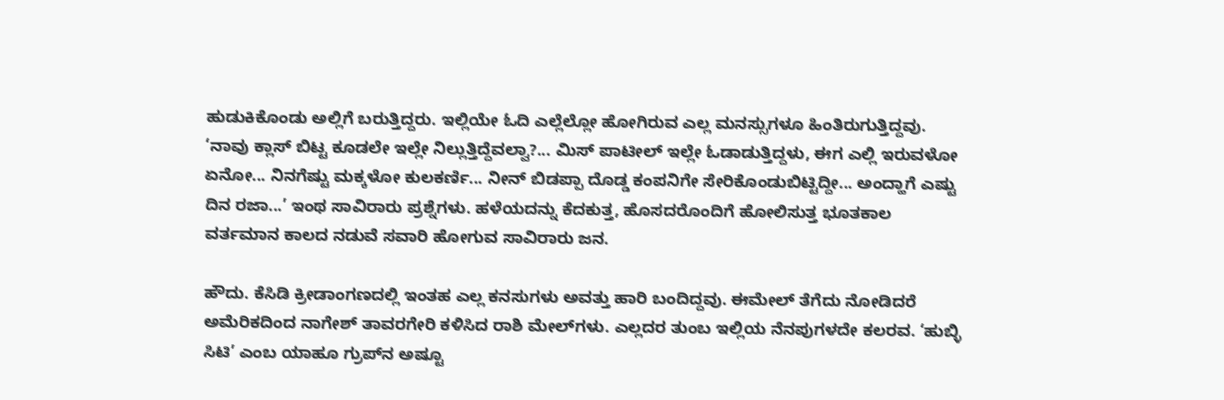ಹುಡುಕಿಕೊಂಡು ಅಲ್ಲಿಗೆ ಬರುತ್ತಿದ್ದರು. ಇಲ್ಲಿಯೇ ಓದಿ ಎಲ್ಲೆಲ್ಲೋ ಹೋಗಿರುವ ಎಲ್ಲ ಮನಸ್ಸುಗಳೂ ಹಿಂತಿರುಗುತ್ತಿದ್ದವು. ‘ನಾವು ಕ್ಲಾಸ್ ಬಿಟ್ಟ ಕೂಡಲೇ ಇಲ್ಲೇ ನಿಲ್ಲುತ್ತಿದ್ದೆವಲ್ವಾ?... ಮಿಸ್ ಪಾಟೀಲ್ ಇಲ್ಲೇ ಓಡಾಡುತ್ತಿದ್ದಳು, ಈಗ ಎಲ್ಲಿ ಇರುವಳೋ ಏನೋ... ನಿನಗೆಷ್ಟು ಮಕ್ಕಳೋ ಕುಲಕರ್ಣಿ... ನೀನ್ ಬಿಡಪ್ಪಾ ದೊಡ್ಡ ಕಂಪನಿಗೇ ಸೇರಿಕೊಂಡುಬಿಟ್ಟಿದ್ದೀ... ಅಂದ್ಹಾಗೆ ಎಷ್ಟು ದಿನ ರಜಾ...’ ಇಂಥ ಸಾವಿರಾರು ಪ್ರಶ್ನೆಗಳು. ಹಳೆಯದನ್ನು ಕೆದಕುತ್ತ, ಹೊಸದರೊಂದಿಗೆ ಹೋಲಿಸುತ್ತ ಭೂತಕಾಲ ವರ್ತಮಾನ ಕಾಲದ ನಡುವೆ ಸವಾರಿ ಹೋಗುವ ಸಾವಿರಾರು ಜನ.

ಹೌದು. ಕೆಸಿಡಿ ಕ್ರೀಡಾಂಗಣದಲ್ಲಿ ಇಂತಹ ಎಲ್ಲ ಕನಸುಗಳು ಅವತ್ತು ಹಾರಿ ಬಂದಿದ್ದವು. ಈಮೇಲ್ ತೆಗೆದು ನೋಡಿದರೆ ಅಮೆರಿಕದಿಂದ ನಾಗೇಶ್ ತಾವರಗೇರಿ ಕಳಿಸಿದ ರಾಶಿ ಮೇಲ್‌ಗಳು. ಎಲ್ಲದರ ತುಂಬ ಇಲ್ಲಿಯ ನೆನಪುಗಳದೇ ಕಲರವ. ‘ಹುಬ್ಳಿ ಸಿಟಿ’ ಎಂಬ ಯಾಹೂ ಗ್ರುಪ್‌ನ ಅಷ್ಟೂ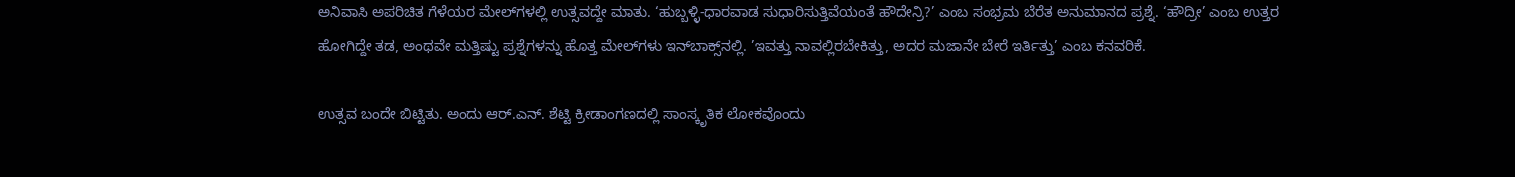ಅನಿವಾಸಿ ಅಪರಿಚಿತ ಗೆಳೆಯರ ಮೇಲ್‌ಗಳಲ್ಲಿ ಉತ್ಸವದ್ದೇ ಮಾತು. ‘ಹುಬ್ಬಳ್ಳಿ-ಧಾರವಾಡ ಸುಧಾರಿಸುತ್ತಿವೆಯಂತೆ ಹೌದೇನ್ರಿ?’ ಎಂಬ ಸಂಭ್ರಮ ಬೆರೆತ ಅನುಮಾನದ ಪ್ರಶ್ನೆ. ‘ಹೌದ್ರೀ’ ಎಂಬ ಉತ್ತರ ಹೋಗಿದ್ದೇ ತಡ, ಅಂಥವೇ ಮತ್ತಿಷ್ಟು ಪ್ರಶ್ನೆಗಳನ್ನು ಹೊತ್ತ ಮೇಲ್‌ಗಳು ಇನ್‌ಬಾಕ್ಸ್‌ನಲ್ಲಿ. ’ಇವತ್ತು ನಾವಲ್ಲಿರಬೇಕಿತ್ತು, ಅದರ ಮಜಾನೇ ಬೇರೆ ಇರ್ತಿತ್ತು’ ಎಂಬ ಕನವರಿಕೆ.

ಉತ್ಸವ ಬಂದೇ ಬಿಟ್ಟಿತು. ಅಂದು ಆರ್.ಎನ್. ಶೆಟ್ಟಿ ಕ್ರೀಡಾಂಗಣದಲ್ಲಿ ಸಾಂಸ್ಕೃತಿಕ ಲೋಕವೊಂದು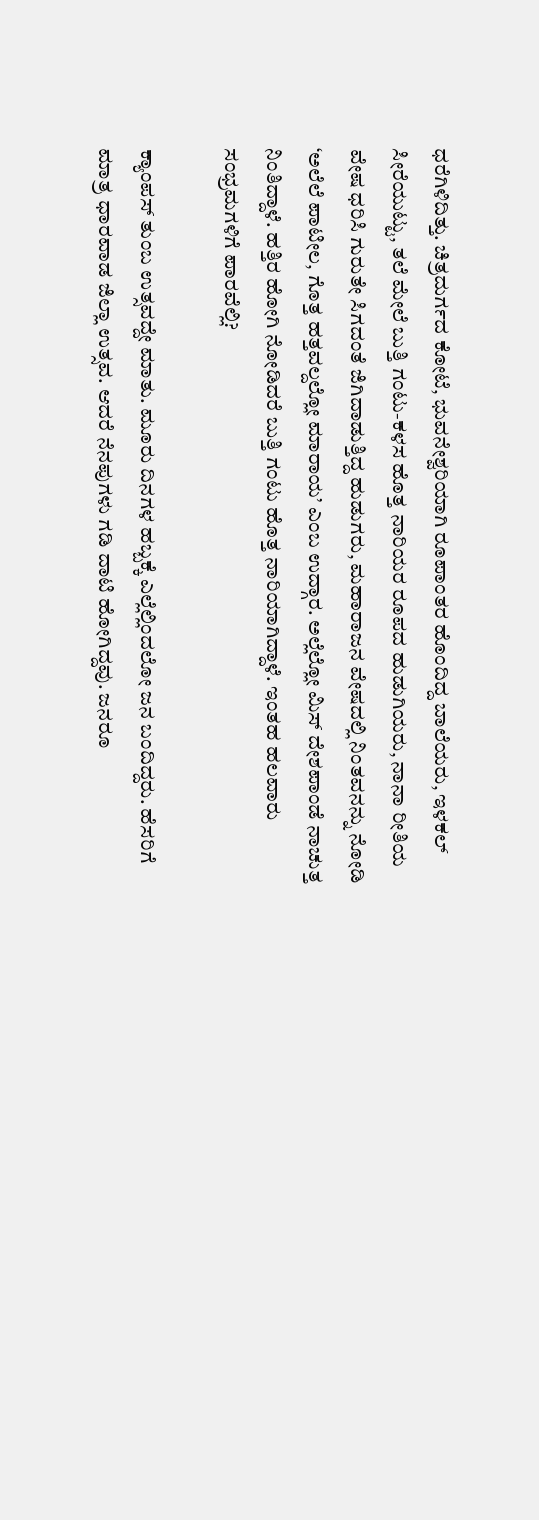ಧರೆಗಿಳಿದಿತ್ತು. ಚಿತ್ರದುರ್ಗದ ಕೋಟೆ, ಭುವನೇಶ್ವರಿಯಾಗಿ ರೂಪಾಂತರ ಹೊಂದಿದ್ದ ಬಾಲೆಯರು, ಇಳಕಲ್ ಸೀರೆಯುಟ್ಟು, ತಲೆ ಮೇಲೆ ಬುತ್ತಿ ಗಂಟು-ಕಳಸ ಹೊತ್ತ ನಾರಿಯರ ರೂಪದ ಹುಡುಗಿಯರು, ನಾನಾ ರೀತಿಯ ವೇಷ ಧರಿಸಿ ಗುರುತೇ ಸಿಗದಂತೆ ಜಿಗಿದಾಡುತ್ತಿದ್ದ ಹುಡುಗರು, ಮಹಾರಾಜನ ವೇಷದಲ್ಲಿ ನಿಂತವನನ್ನು ನೋಡಿ ‘ಅಲೆಲೆ ಪಾಟೀಲ, ಗೊತ್ತ ಹತ್ತವಲ್ದಲ್ಲೋ ಮಾರಾಯ’ ಎಂಬ ಉದ್ಗಾರ. ಅಲ್ಲೆಲ್ಲೋ ಮಿಸ್ ದೇಶಪಾಂಡೆ ನಾಚುತ್ತ ನಿಂತಿದ್ದಾಳೆ. ಹತ್ತಿರ ಹೋಗಿ ನೋಡಿದರೆ ಬುತ್ತಿ ಗಂಟು ಹೊತ್ತ ನಾರಿಯಾಗಿದ್ದಾಳೆ. ಇಂತಹ ಹಲವಾರು ಸಂಭ್ರಮಗಳಿಗೆ ಪಾರವೆಲ್ಲಿ?

ಕ್ಯಾಂಪಸ್ ತುಂಬ ಉತ್ಸವದ್ದೇ ಮಾತು. ಮೂರು ದಿನಗಳ ಹಬ್ಬಕ್ಕೆ ಎಲ್ಲೆಲ್ಲಿಂದಲೋ ಜನ ಬಂದಿದ್ದರು. ಹೆಸರಿಗೆ ಮಾತ್ರ ಧಾರವಾಡ ಜಿಲ್ಲಾ ಉತ್ಸವ. ಆದರೆ ನೆನಪುಗಳು ಗಡಿ ದಾಟಿ ಹೋಗಿದ್ದವು. ಜನರೂ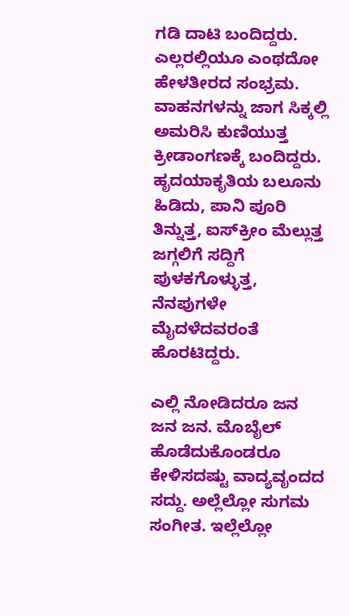ಗಡಿ ದಾಟಿ ಬಂದಿದ್ದರು. ಎಲ್ಲರಲ್ಲಿಯೂ ಎಂಥದೋ ಹೇಳತೀರದ ಸಂಭ್ರಮ. ವಾಹನಗಳನ್ನು ಜಾಗ ಸಿಕ್ಕಲ್ಲಿ ಅಮರಿಸಿ ಕುಣಿಯುತ್ತ ಕ್ರೀಡಾಂಗಣಕ್ಕೆ ಬಂದಿದ್ದರು. ಹೃದಯಾಕೃತಿಯ ಬಲೂನು ಹಿಡಿದು, ಪಾನಿ ಪೂರಿ ತಿನ್ನುತ್ತ, ಐಸ್‌ಕ್ರೀಂ ಮೆಲ್ಲುತ್ತ ಜಗ್ಗಲಿಗೆ ಸದ್ದಿಗೆ ಪುಳಕಗೊಳ್ಳುತ್ತ, ನೆನಪುಗಳೇ ಮೈದಳೆದವರಂತೆ ಹೊರಟಿದ್ದರು.

ಎಲ್ಲಿ ನೋಡಿದರೂ ಜನ ಜನ ಜನ. ಮೊಬೈಲ್ ಹೊಡೆದುಕೊಂಡರೂ ಕೇಳಿಸದಷ್ಟು ವಾದ್ಯವೃಂದದ ಸದ್ದು. ಅಲ್ಲೆಲ್ಲೋ ಸುಗಮ ಸಂಗೀತ. ಇಲ್ಲೆಲ್ಲೋ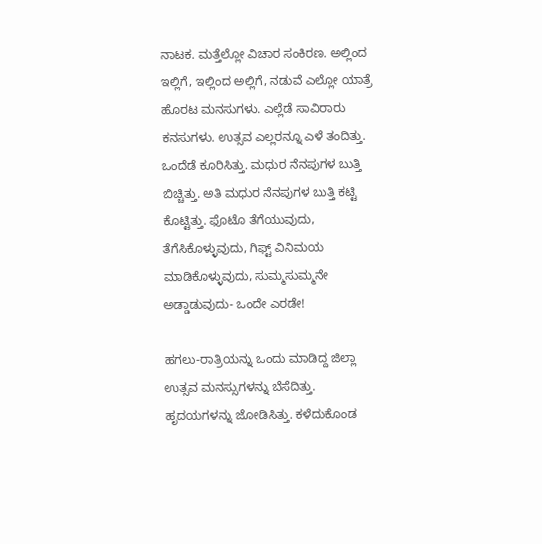ನಾಟಕ. ಮತ್ತೆಲ್ಲೋ ವಿಚಾರ ಸಂಕಿರಣ. ಅಲ್ಲಿಂದ ಇಲ್ಲಿಗೆ, ಇಲ್ಲಿಂದ ಅಲ್ಲಿಗೆ, ನಡುವೆ ಎಲ್ಲೋ ಯಾತ್ರೆ ಹೊರಟ ಮನಸುಗಳು. ಎಲ್ಲೆಡೆ ಸಾವಿರಾರು ಕನಸುಗಳು. ಉತ್ಸವ ಎಲ್ಲರನ್ನೂ ಎಳೆ ತಂದಿತ್ತು. ಒಂದೆಡೆ ಕೂರಿಸಿತ್ತು. ಮಧುರ ನೆನಪುಗಳ ಬುತ್ತಿ ಬಿಚ್ಚಿತ್ತು. ಅತಿ ಮಧುರ ನೆನಪುಗಳ ಬುತ್ತಿ ಕಟ್ಟಿ ಕೊಟ್ಟಿತ್ತು. ಫೊಟೊ ತೆಗೆಯುವುದು, ತೆಗೆಸಿಕೊಳ್ಳುವುದು, ಗಿಫ್ಟ್ ವಿನಿಮಯ ಮಾಡಿಕೊಳ್ಳುವುದು, ಸುಮ್ಮಸುಮ್ಮನೇ ಅಡ್ಡಾಡುವುದು- ಒಂದೇ ಎರಡೇ!

ಹಗಲು-ರಾತ್ರಿಯನ್ನು ಒಂದು ಮಾಡಿದ್ದ ಜಿಲ್ಲಾ ಉತ್ಸವ ಮನಸ್ಸುಗಳನ್ನು ಬೆಸೆದಿತ್ತು. ಹೃದಯಗಳನ್ನು ಜೋಡಿಸಿತ್ತು. ಕಳೆದುಕೊಂಡ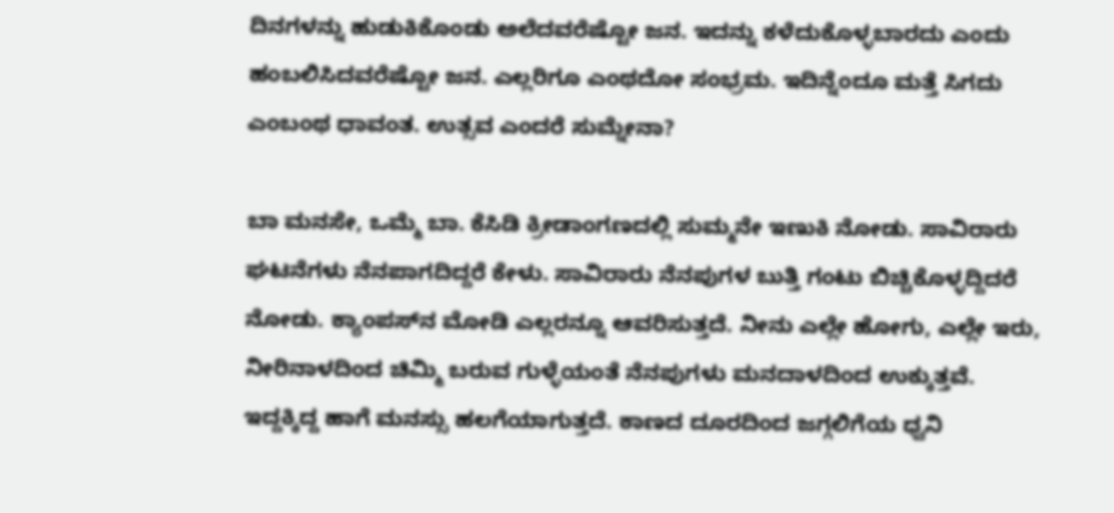ದಿನಗಳನ್ನು ಹುಡುಕಿಕೊಂಡು ಅಲೆದವರೆಷ್ಟೋ ಜನ. ಇದನ್ನು ಕಳೆದುಕೊಳ್ಳಬಾರದು ಎಂದು ಹಂಬಲಿಸಿದವರೆಷ್ಟೋ ಜನ. ಎಲ್ಲರಿಗೂ ಎಂಥದೋ ಸಂಭ್ರಮ. ಇದಿನ್ನೆಂದೂ ಮತ್ತೆ ಸಿಗದು ಎಂಬಂಥ ಧಾವಂತ. ಉತ್ಸವ ಎಂದರೆ ಸುಮ್ನೇನಾ?

ಬಾ ಮನಸೇ, ಒಮ್ಮೆ ಬಾ. ಕೆಸಿಡಿ ಕ್ರೀಡಾಂಗಣದಲ್ಲಿ ಸುಮ್ಮನೇ ಇಣುಕಿ ನೋಡು. ಸಾವಿರಾರು ಘಟನೆಗಳು ನೆನಪಾಗದಿದ್ದರೆ ಕೇಳು. ಸಾವಿರಾರು ನೆನಪುಗಳ ಬುತ್ತಿ ಗಂಟು ಬಿಚ್ಚಿಕೊಳ್ಳದ್ದಿದರೆ ನೋಡು. ಕ್ಯಾಂಪಸ್‌ನ ಮೋಡಿ ಎಲ್ಲರನ್ನೂ ಆವರಿಸುತ್ತದೆ. ನೀನು ಎಲ್ಲೇ ಹೋಗು, ಎಲ್ಲೇ ಇರು, ನೀರಿನಾಳದಿಂದ ಚಿಮ್ಮಿ ಬರುವ ಗುಳ್ಳೆಯಂತೆ ನೆನಪುಗಳು ಮನದಾಳದಿಂದ ಉಕ್ಕುತ್ತವೆ. ಇದ್ದಕ್ಕಿದ್ದ ಹಾಗೆ ಮನಸ್ಸು ಹಲಗೆಯಾಗುತ್ತದೆ. ಕಾಣದ ದೂರದಿಂದ ಜಗ್ಗಲಿಗೆಯ ಧ್ವನಿ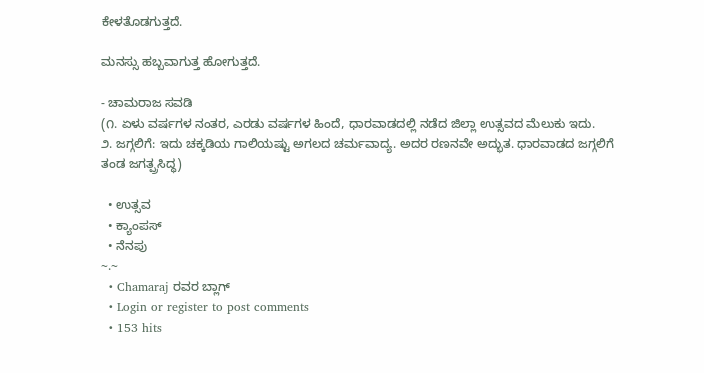ಕೇಳತೊಡಗುತ್ತದೆ.

ಮನಸ್ಸು ಹಬ್ಬವಾಗುತ್ತ ಹೋಗುತ್ತದೆ.

- ಚಾಮರಾಜ ಸವಡಿ
(೧. ಏಳು ವರ್ಷಗಳ ನಂತರ, ಎರಡು ವರ್ಷಗಳ ಹಿಂದೆ, ಧಾರವಾಡದಲ್ಲಿ ನಡೆದ ಜಿಲ್ಲಾ ಉತ್ಸವದ ಮೆಲುಕು ಇದು.
೨. ಜಗ್ಗಲಿಗೆ: ಇದು ಚಕ್ಕಡಿಯ ಗಾಲಿಯಷ್ಟು ಅಗಲದ ಚರ್ಮವಾದ್ಯ. ಅದರ ರಣನವೇ ಅದ್ಭುತ. ಧಾರವಾಡದ ಜಗ್ಗಲಿಗೆ ತಂಡ ಜಗತ್ಪ್ರಸಿದ್ಧ)

  • ಉತ್ಸವ
  • ಕ್ಯಾಂಪಸ್‌
  • ನೆನಪು
~.~
  • Chamaraj ರವರ ಬ್ಲಾಗ್
  • Login or register to post comments
  • 153 hits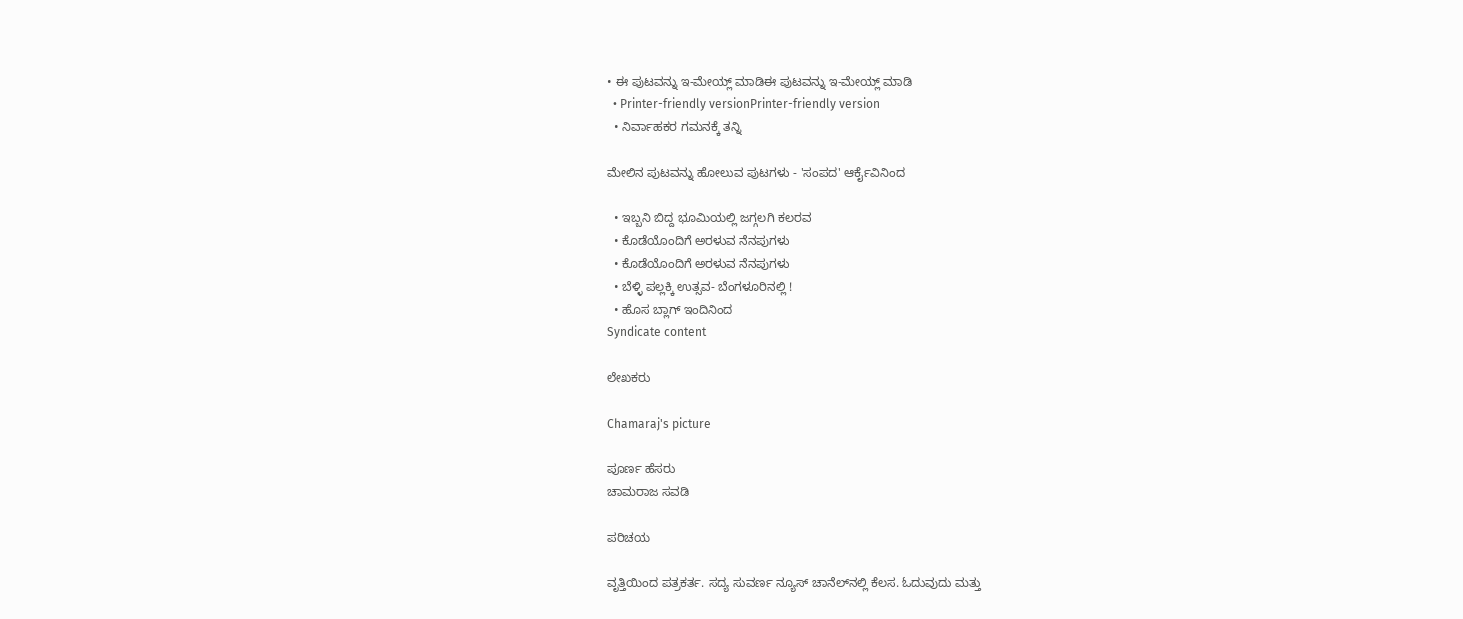• ಈ ಪುಟವನ್ನು ಇ-ಮೇಯ್ಲ್ ಮಾಡಿಈ ಪುಟವನ್ನು ಇ-ಮೇಯ್ಲ್ ಮಾಡಿ
  • Printer-friendly versionPrinter-friendly version
  • ನಿರ್ವಾಹಕರ ಗಮನಕ್ಕೆ ತನ್ನಿ

ಮೇಲಿನ ಪುಟವನ್ನು ಹೋಲುವ ಪುಟಗಳು - 'ಸಂಪದ' ಆರ್ಕೈವಿನಿಂದ

  • ಇಬ್ಬನಿ ಬಿದ್ದ ಭೂಮಿಯಲ್ಲಿ ಜಗ್ಗಲಗಿ ಕಲರವ
  • ಕೊಡೆಯೊಂದಿಗೆ ಅರಳುವ ನೆನಪುಗಳು
  • ಕೊಡೆಯೊಂದಿಗೆ ಅರಳುವ ನೆನಪುಗಳು
  • ಬೆಳ್ಳಿ ಪಲ್ಲಕ್ಕಿ ಉತ್ಸವ- ಬೆಂಗಳೂರಿನಲ್ಲಿ !
  • ಹೊಸ ಬ್ಲಾಗ್ ಇಂದಿನಿಂದ
Syndicate content

ಲೇಖಕರು

Chamaraj's picture

ಪೂರ್ಣ ಹೆಸರು
ಚಾಮರಾಜ ಸವಡಿ

ಪರಿಚಯ

ವೃತ್ತಿಯಿಂದ ಪತ್ರಕರ್ತ. ಸದ್ಯ ಸುವರ್ಣ ನ್ಯೂಸ್‌ ಚಾನೆಲ್‌ನಲ್ಲಿ ಕೆಲಸ. ಓದುವುದು ಮತ್ತು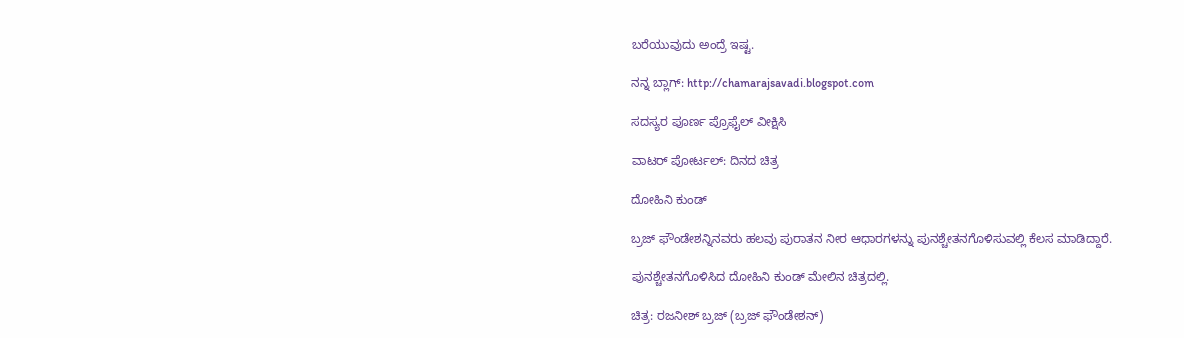ಬರೆಯುವುದು ಅಂದ್ರೆ ಇಷ್ಟ.

ನನ್ನ ಬ್ಲಾಗ್‌: http://chamarajsavadi.blogspot.com

ಸದಸ್ಯರ ಪೂರ್ಣ ಪ್ರೊಫೈಲ್ ವೀಕ್ಷಿಸಿ

ವಾಟರ್ ಪೋರ್ಟಲ್: ದಿನದ ಚಿತ್ರ

ದೋಹಿನಿ ಕುಂಡ್

ಬ್ರಜ್ ಫೌಂಡೇಶನ್ನಿನವರು ಹಲವು ಪುರಾತನ ನೀರ ಆಧಾರಗಳನ್ನು ಪುನಶ್ಚೇತನಗೊಳಿಸುವಲ್ಲಿ ಕೆಲಸ ಮಾಡಿದ್ದಾರೆ.

ಪುನಶ್ಚೇತನಗೊಳಿಸಿದ ದೋಹಿನಿ ಕುಂಡ್ ಮೇಲಿನ ಚಿತ್ರದಲ್ಲಿ.

ಚಿತ್ರ: ರಜನೀಶ್ ಬ್ರಜ್ (ಬ್ರಜ್ ಫೌಂಡೇಶನ್)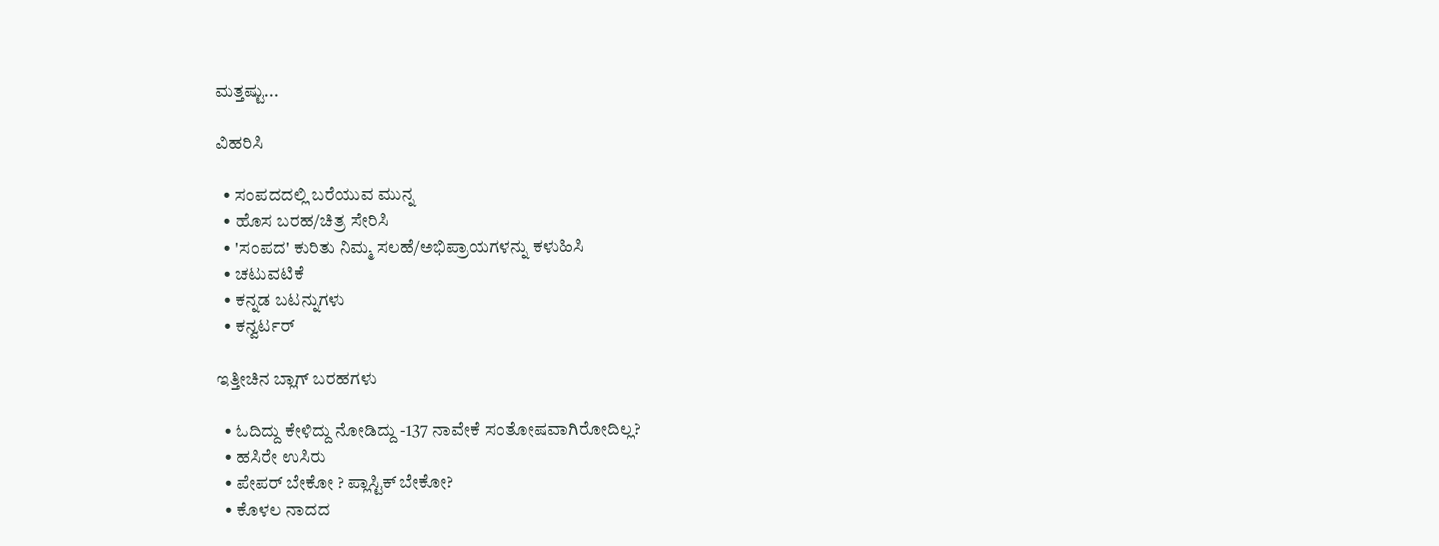ಮತ್ತಷ್ಟು...

ವಿಹರಿಸಿ

  • ಸಂಪದದಲ್ಲಿ ಬರೆಯುವ ಮುನ್ನ
  • ಹೊಸ ಬರಹ/ಚಿತ್ರ ಸೇರಿಸಿ
  • 'ಸಂಪದ' ಕುರಿತು ನಿಮ್ಮ ಸಲಹೆ/ಅಭಿಪ್ರಾಯಗಳನ್ನು ಕಳುಹಿಸಿ
  • ಚಟುವಟಿಕೆ
  • ಕನ್ನಡ ಬಟನ್ನುಗಳು
  • ಕನ್ವರ್ಟರ್

ಇತ್ತೀಚಿನ ಬ್ಲಾಗ್ ಬರಹಗಳು

  • ಓದಿದ್ದು ಕೇಳಿದ್ದು ನೋಡಿದ್ದು -137 ನಾವೇಕೆ ಸಂತೋಷವಾಗಿರೋದಿಲ್ಲ?
  • ಹಸಿರೇ ಉಸಿರು
  • ಪೇಪರ್ ಬೇಕೋ ? ಪ್ಲಾಸ್ಟಿಕ್ ಬೇಕೋ?
  • ಕೊಳಲ ನಾದದ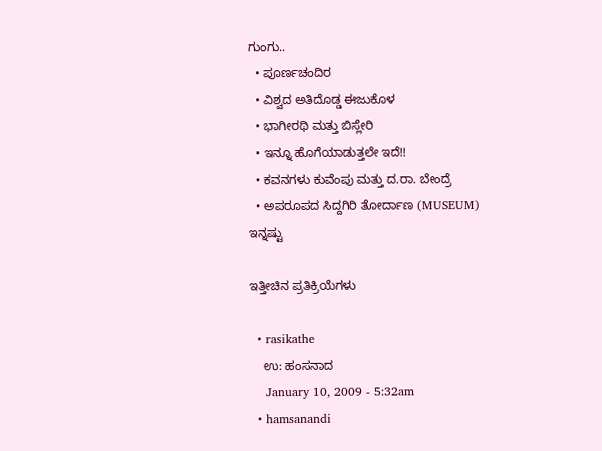ಗುಂಗು..
  • ಪೂರ್ಣಚಂದಿರ
  • ವಿಶ್ವದ ಅತಿದೊಡ್ಡ ಈಜುಕೊಳ
  • ಭಾಗೀರಥಿ ಮತ್ತು ಬಿಸ್ಲೇರಿ
  • ಇನ್ನೂ ಹೊಗೆಯಾಡುತ್ತಲೇ ಇದೆ!!
  • ಕವನಗಳು ಕುವೆಂಪು ಮತ್ತು ದ.ರಾ. ಬೇಂದ್ರೆ
  • ಅಪರೂಪದ ಸಿದ್ದಗಿರಿ ತೋರ್ದಾಣ (MUSEUM)
ಇನ್ನಷ್ಟು

ಇತ್ತೀಚಿನ ಪ್ರತಿಕ್ರಿಯೆಗಳು

  • rasikathe
    ಉ: ಹಂಸನಾದ
    January 10, 2009 - 5:32am
  • hamsanandi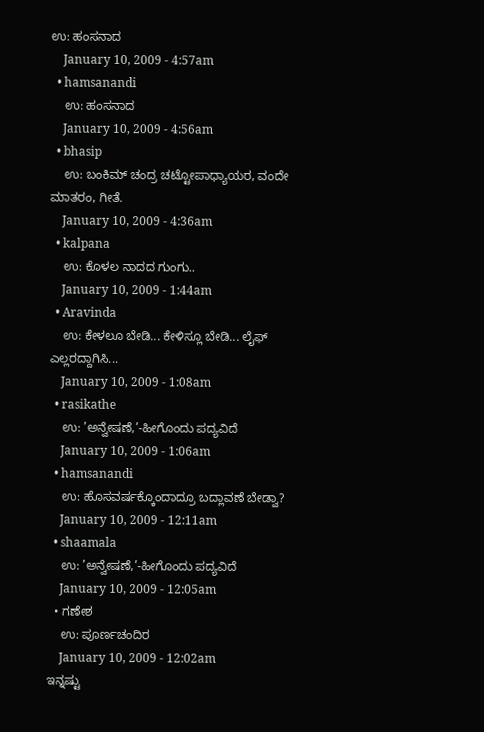ಉ: ಹಂಸನಾದ
    January 10, 2009 - 4:57am
  • hamsanandi
    ಉ: ಹಂಸನಾದ
    January 10, 2009 - 4:56am
  • bhasip
    ಉ: ಬಂಕಿಮ್ ಚಂದ್ರ ಚಟ್ಟೋಪಾಧ್ಯಾಯರ, ವಂದೇ ಮಾತರಂ, ಗೀತೆ.
    January 10, 2009 - 4:36am
  • kalpana
    ಉ: ಕೊಳಲ ನಾದದ ಗುಂಗು..
    January 10, 2009 - 1:44am
  • Aravinda
    ಉ: ಕೇಳಲೂ ಬೇಡಿ... ಕೇಳಿಸ್ಲೂ ಬೇಡಿ... ಲೈಫ್ ಎಲ್ಲರದ್ದಾಗಿಸಿ...
    January 10, 2009 - 1:08am
  • rasikathe
    ಉ: ’ಅನ್ವೇಷಣೆ,’-ಹೀಗೊಂದು ಪದ್ಯವಿದೆ
    January 10, 2009 - 1:06am
  • hamsanandi
    ಉ: ಹೊಸವರ್ಷಕ್ಕೊಂದಾದ್ರೂ ಬದ್ಲಾವಣೆ ಬೇಡ್ವಾ?
    January 10, 2009 - 12:11am
  • shaamala
    ಉ: ’ಅನ್ವೇಷಣೆ,’-ಹೀಗೊಂದು ಪದ್ಯವಿದೆ
    January 10, 2009 - 12:05am
  • ಗಣೇಶ
    ಉ: ಪೂರ್ಣಚಂದಿರ
    January 10, 2009 - 12:02am
ಇನ್ನಷ್ಟು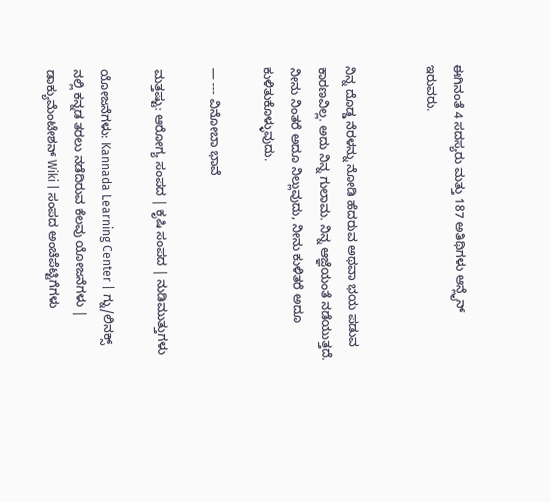ಈಗಿನಂತೆ 4 ಸದಸ್ಯರು ಮತ್ತು 187 ಅತಿಥಿಗಳು ಆನ್ಲೈನ್ ಇರುವರು.


ನಿನ್ನ ದೊಡ್ಡ ನೆರಳನ್ನು ನೋಡಿ ಹೆದರುವ ಅಥವಾ ಭಯ ಪಡುವ ಕಾರಣವಿಲ್ಲ. ಅದು ನಿನ್ನ ಗುಲಾಮ. ನಿನ್ನ ಆಜ್ಞೆಯಂತೆ ನಡೆಯುತ್ತದೆ. ನೀನು ನಿಂತರೆ ಅದೂ ನಿಲ್ಲುವುದು, ನೀನು ಕುಳಿತರೆ ಅದೂ ಕುಳಿತುಕೊಳ್ಳುವುದು.

— --- ವಿನೋಬಾ ಭಾವೆ

ಮತ್ತಷ್ಟು: ಆರೋಗ್ಯ ಸಂಪದ | ಕೃಷಿ ಸಂಪದ | ನುಡಿಮುತ್ತುಗಳು

ಯೋಜನೆಗಳು: Kannada Learning Center | ಗ್ನು/ಲಿನಕ್ಸ್ ನಲ್ಲಿ ಕನ್ನಡ ತರಲು ನಡೆದಿರುವ ಕೆಲವು ಯೋಜನೆಗಳು | ಡಾಕ್ಯುಮೆಂಟೇಶನ್ Wiki | ಸಂಪದ ಅಂಚೆಪೆಟ್ಟಿಗೆಗಳು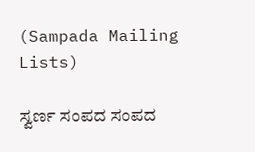(Sampada Mailing Lists)

ಸ್ವರ್ಣ ಸಂಪದ ಸಂಪದ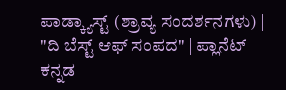ಪಾಡ್ಕ್ಯಾಸ್ಟ್ (ಶ್ರಾವ್ಯ ಸಂದರ್ಶನಗಳು) | "ದಿ ಬೆಸ್ಟ್ ಆಫ್ ಸಂಪದ" | ಪ್ಲಾನೆಟ್ ಕನ್ನಡ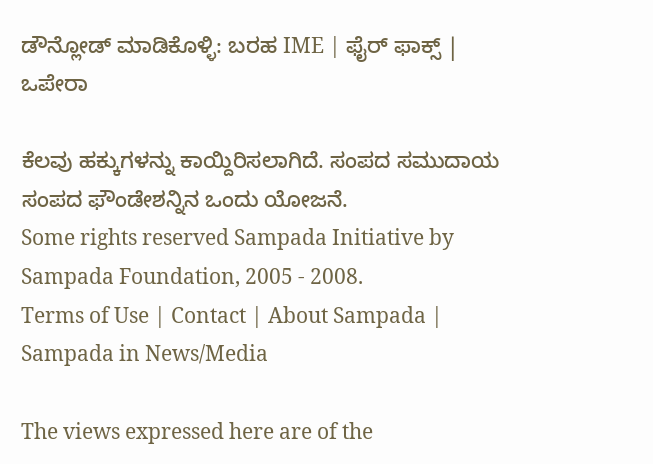ಡೌನ್ಲೋಡ್ ಮಾಡಿಕೊಳ್ಳಿ: ಬರಹ IME | ಫೈರ್ ಫಾಕ್ಸ್ | ಒಪೇರಾ

ಕೆಲವು ಹಕ್ಕುಗಳನ್ನು ಕಾಯ್ದಿರಿಸಲಾಗಿದೆ. ಸಂಪದ ಸಮುದಾಯ ಸಂಪದ ಫೌಂಡೇಶನ್ನಿನ ಒಂದು ಯೋಜನೆ.
Some rights reserved Sampada Initiative by Sampada Foundation, 2005 - 2008.
Terms of Use | Contact | About Sampada | Sampada in News/Media

The views expressed here are of the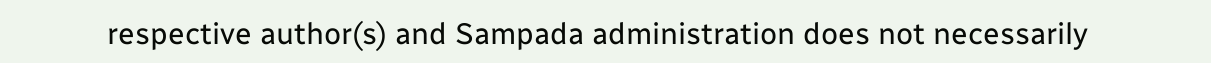respective author(s) and Sampada administration does not necessarily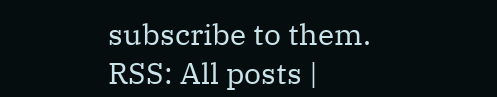subscribe to them.
RSS: All posts |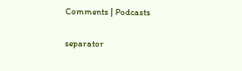Comments | Podcasts

separator